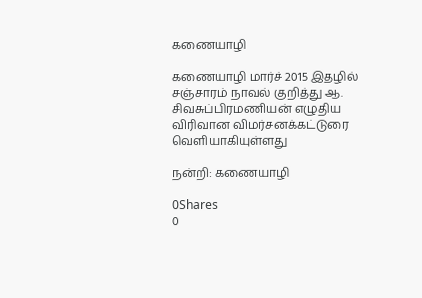கணையாழி

கணையாழி மார்ச் 2015 இதழில் சஞ்சாரம் நாவல் குறித்து ஆ. சிவசுப்பிரமணியன் எழுதிய விரிவான விமர்சனக்கட்டுரை வெளியாகியுள்ளது

நன்றி: கணையாழி

0Shares
0